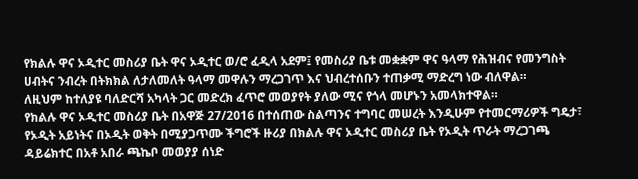የክልሉ ዋና ኦዲተር መስሪያ ቤት ዋና ኦዲተር ወ/ሮ ፈዲላ አደም፤ የመስሪያ ቤቱ መቋቋም ዋና ዓላማ የሕዝብና የመንግስት ሀብትና ንብረት በትክክል ለታለመለት ዓላማ መዋሉን ማረጋገጥ እና ህብረተሰቡን ተጠቃሚ ማድረግ ነው ብለዋል።
ለዚህም ከተለያዩ ባለድርሻ አካላት ጋር መድረክ ፈጥሮ መወያየት ያለው ሚና የጎላ መሆኑን አመላክተዋል።
የክልሉ ዋና ኦዲተር መስሪያ ቤት በአዋጅ 27/2016 በተሰጠው ስልጣንና ተግባር መሠረት እንዲሁም የተመርማሪዎች ግዴታ፣ የኦዲት አይነትና በኦዲት ወቅት በሚያጋጥሙ ችግሮች ዙሪያ በክልሉ ዋና ኦዲተር መስሪያ ቤት የኦዲት ጥራት ማረጋገጫ ዳይሬክተር በአቶ አበራ ጫኬቦ መወያያ ሰነድ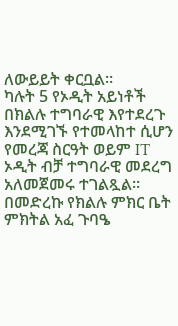ለውይይት ቀርቧል።
ካሉት 5 የኦዲት አይነቶች በክልሉ ተግባራዊ እየተደረጉ እንደሚገኙ የተመላከተ ሲሆን የመረጃ ስርዓት ወይም IT ኦዲት ብቻ ተግባራዊ መደረግ አለመጀመሩ ተገልጿል።
በመድረኩ የክልሉ ምክር ቤት ምክትል አፈ ጉባዔ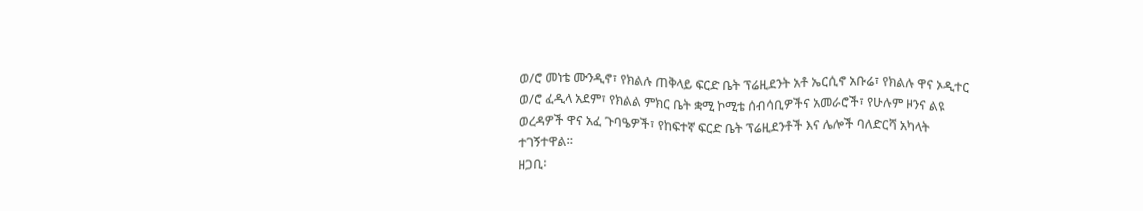ወ/ሮ መነቴ ሙንዲኖ፣ የክልሉ ጠቅላይ ፍርድ ቤት ፕሬዚደንት አቶ ኤርሲኖ አቡሬ፣ የክልሉ ዋና ኦዲተር ወ/ሮ ፈዲላ አደም፣ የክልል ምክር ቤት ቋሚ ኮሚቴ ሰብሳቢዎችና አመራሮች፣ የሁሉም ዞንና ልዩ ወረዳዎች ዋና አፈ ጉባዔዎች፣ የከፍተኛ ፍርድ ቤት ፕሬዚደንቶች እና ሌሎች ባለድርሻ አካላት ተገኝተዋል።
ዘጋቢ፡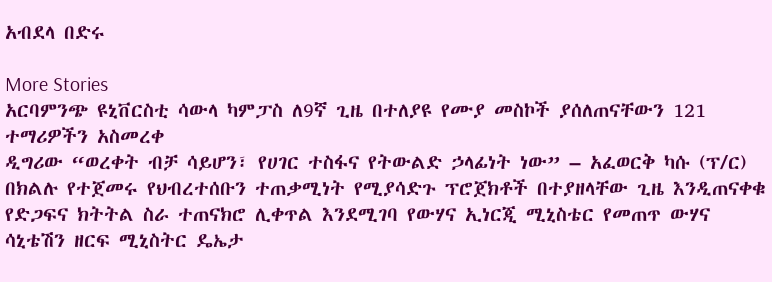አብደላ በድሩ

More Stories
አርባምንጭ ዩኒቨርስቲ ሳውላ ካምፓስ ለ9ኛ ጊዜ በተለያዩ የሙያ መስኮች ያሰለጠናቸውን 121 ተማሪዎችን አስመረቀ
ዲግሪው “ወረቀት ብቻ ሳይሆን፣ የሀገር ተስፋና የትውልድ ኃላፊነት ነው” – አፈወርቅ ካሱ (ፕ/ር)
በክልሉ የተጀመሩ የህብረተሰቡን ተጠቃሚነት የሚያሳድጉ ፕሮጀክቶች በተያዘላቸው ጊዜ እንዲጠናቀቁ የድጋፍና ክትትል ስራ ተጠናክሮ ሊቀጥል እንደሚገባ የውሃና ኢነርጂ ሚኒስቴር የመጠጥ ውሃና ሳኒቴሽን ዘርፍ ሚኒስትር ዴኤታ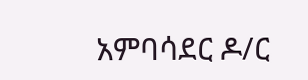አምባሳደር ዶ/ር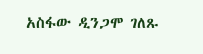አስፋው ዲንጋሞ ገለጹ